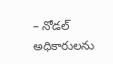– నోడల్ అధికారులను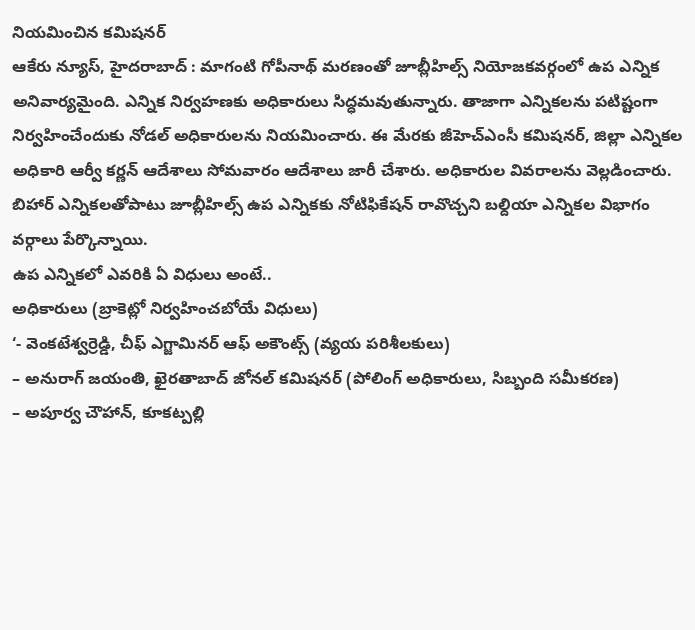నియమించిన కమిషనర్
ఆకేరు న్యూస్, హైదరాబాద్ : మాగంటి గోపీనాథ్ మరణంతో జూబ్లీహిల్స్ నియోజకవర్గంలో ఉప ఎన్నిక అనివార్యమైంది. ఎన్నిక నిర్వహణకు అధికారులు సిద్ధమవుతున్నారు. తాజాగా ఎన్నికలను పటిష్టంగా నిర్వహించేందుకు నోడల్ అధికారులను నియమించారు. ఈ మేరకు జీహెచ్ఎంసీ కమిషనర్, జిల్లా ఎన్నికల అధికారి ఆర్వీ కర్ణన్ ఆదేశాలు సోమవారం ఆదేశాలు జారీ చేశారు. అధికారుల వివరాలను వెల్లడించారు. బిహార్ ఎన్నికలతోపాటు జూబ్లీహిల్స్ ఉప ఎన్నికకు నోటిఫికేషన్ రావొచ్చని బల్దియా ఎన్నికల విభాగం వర్గాలు పేర్కొన్నాయి.
ఉప ఎన్నికలో ఎవరికి ఏ విధులు అంటే..
అధికారులు (బ్రాకెట్లో నిర్వహించబోయే విధులు)
‘- వెంకటేశ్వర్రెడ్డి, చీఫ్ ఎగ్జామినర్ ఆఫ్ అకౌంట్స్ (వ్యయ పరిశీలకులు)
– అనురాగ్ జయంతి, ఖైరతాబాద్ జోనల్ కమిషనర్ (పోలింగ్ అధికారులు, సిబ్బంది సమీకరణ)
– అపూర్వ చౌహాన్, కూకట్పల్లి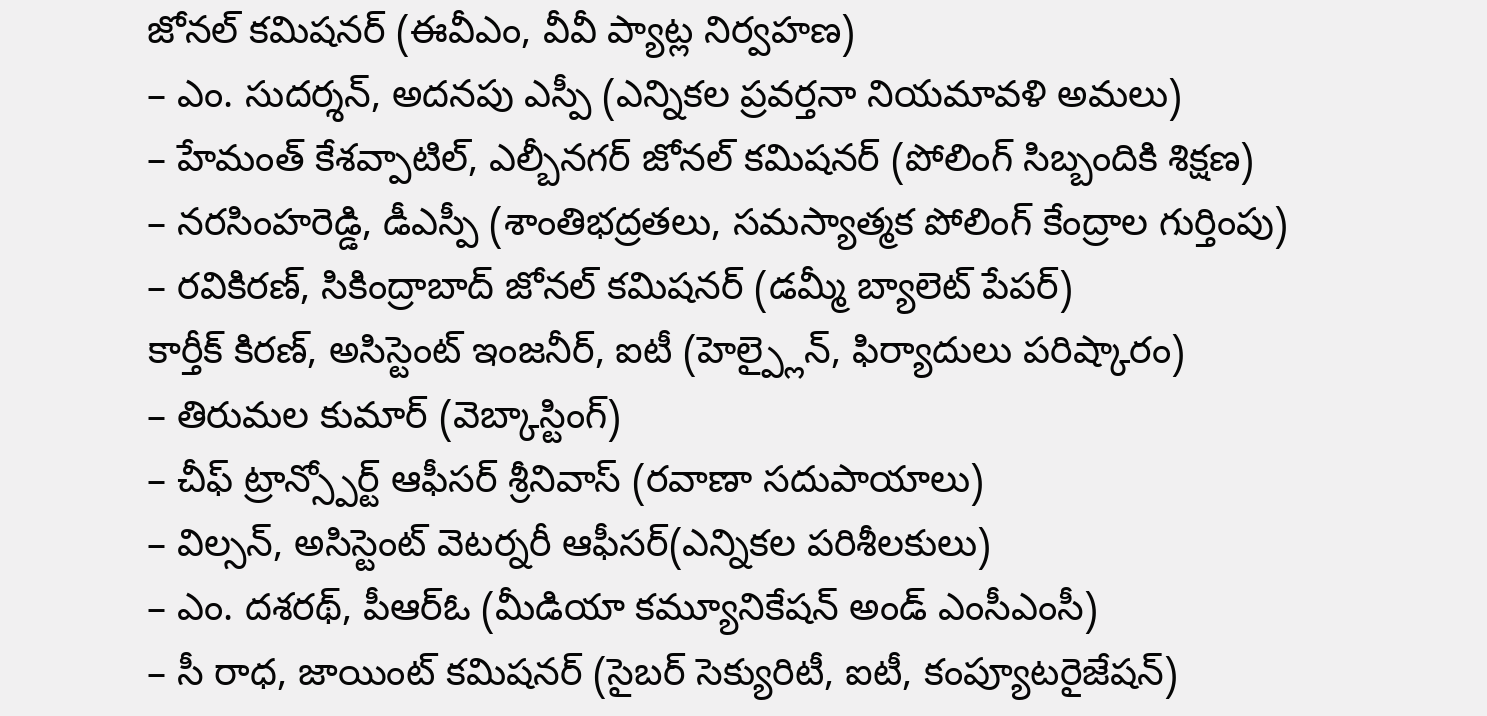జోనల్ కమిషనర్ (ఈవీఎం, వీవీ ప్యాట్ల నిర్వహణ)
– ఎం. సుదర్శన్, అదనపు ఎస్పీ (ఎన్నికల ప్రవర్తనా నియమావళి అమలు)
– హేమంత్ కేశవ్పాటిల్, ఎల్బీనగర్ జోనల్ కమిషనర్ (పోలింగ్ సిబ్బందికి శిక్షణ)
– నరసింహరెడ్డి, డీఎస్పీ (శాంతిభద్రతలు, సమస్యాత్మక పోలింగ్ కేంద్రాల గుర్తింపు)
– రవికిరణ్, సికింద్రాబాద్ జోనల్ కమిషనర్ (డమ్మీ బ్యాలెట్ పేపర్)
కార్తీక్ కిరణ్, అసిస్టెంట్ ఇంజనీర్, ఐటీ (హెల్ప్లైన్, ఫిర్యాదులు పరిష్కారం)
– తిరుమల కుమార్ (వెబ్కాస్టింగ్)
– చీఫ్ ట్రాన్స్పోర్ట్ ఆఫీసర్ శ్రీనివాస్ (రవాణా సదుపాయాలు)
– విల్సన్, అసిస్టెంట్ వెటర్నరీ ఆఫీసర్(ఎన్నికల పరిశీలకులు)
– ఎం. దశరథ్, పీఆర్ఓ (మీడియా కమ్యూనికేషన్ అండ్ ఎంసీఎంసీ)
– సీ రాధ, జాయింట్ కమిషనర్ (సైబర్ సెక్యురిటీ, ఐటీ, కంప్యూటరైజేషన్)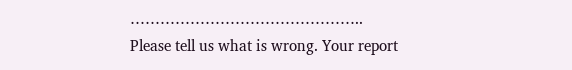………………………………………..
Please tell us what is wrong. Your report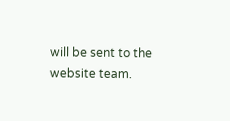will be sent to the website team.